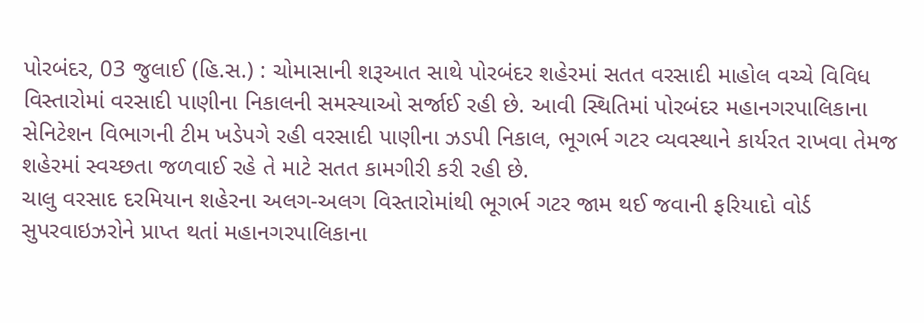પોરબંદર, 03 જુલાઈ (હિ.સ.) : ચોમાસાની શરૂઆત સાથે પોરબંદર શહેરમાં સતત વરસાદી માહોલ વચ્ચે વિવિધ વિસ્તારોમાં વરસાદી પાણીના નિકાલની સમસ્યાઓ સર્જાઈ રહી છે. આવી સ્થિતિમાં પોરબંદર મહાનગરપાલિકાના સેનિટેશન વિભાગની ટીમ ખડેપગે રહી વરસાદી પાણીના ઝડપી નિકાલ, ભૂગર્ભ ગટર વ્યવસ્થાને કાર્યરત રાખવા તેમજ શહેરમાં સ્વચ્છતા જળવાઈ રહે તે માટે સતત કામગીરી કરી રહી છે.
ચાલુ વરસાદ દરમિયાન શહેરના અલગ-અલગ વિસ્તારોમાંથી ભૂગર્ભ ગટર જામ થઈ જવાની ફરિયાદો વોર્ડ સુપરવાઇઝરોને પ્રાપ્ત થતાં મહાનગરપાલિકાના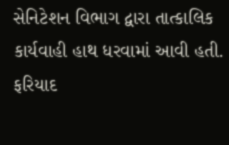સેનિટેશન વિભાગ દ્વારા તાત્કાલિક કાર્યવાહી હાથ ધરવામાં આવી હતી. ફરિયાદ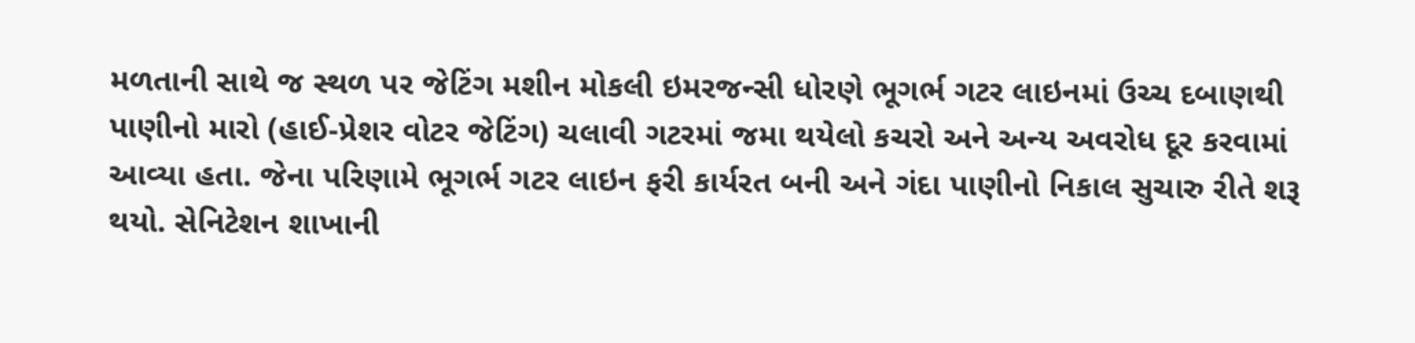મળતાની સાથે જ સ્થળ પર જેટિંગ મશીન મોકલી ઇમરજન્સી ધોરણે ભૂગર્ભ ગટર લાઇનમાં ઉચ્ચ દબાણથી પાણીનો મારો (હાઈ-પ્રેશર વોટર જેટિંગ) ચલાવી ગટરમાં જમા થયેલો કચરો અને અન્ય અવરોધ દૂર કરવામાં આવ્યા હતા. જેના પરિણામે ભૂગર્ભ ગટર લાઇન ફરી કાર્યરત બની અને ગંદા પાણીનો નિકાલ સુચારુ રીતે શરૂ થયો. સેનિટેશન શાખાની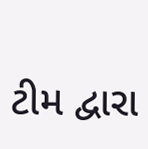ટીમ દ્વારા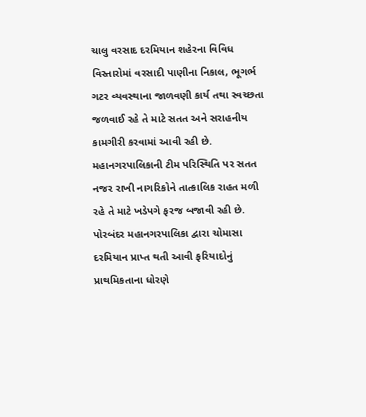ચાલુ વરસાદ દરમિયાન શહેરના વિવિધ વિસ્તારોમાં વરસાદી પાણીના નિકાલ, ભૂગર્ભ ગટર વ્યવસ્થાના જાળવણી કાર્ય તથા સ્વચ્છતા જળવાઈ રહે તે માટે સતત અને સરાહનીય કામગીરી કરવામાં આવી રહી છે. મહાનગરપાલિકાની ટીમ પરિસ્થિતિ પર સતત નજર રાખી નાગરિકોને તાત્કાલિક રાહત મળી રહે તે માટે ખડેપગે ફરજ બજાવી રહી છે.
પોરબંદર મહાનગરપાલિકા દ્વારા ચોમાસા દરમિયાન પ્રાપ્ત થતી આવી ફરિયાદોનું પ્રાથમિકતાના ધોરણે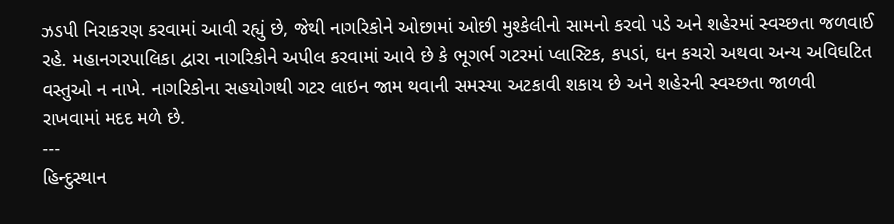ઝડપી નિરાકરણ કરવામાં આવી રહ્યું છે, જેથી નાગરિકોને ઓછામાં ઓછી મુશ્કેલીનો સામનો કરવો પડે અને શહેરમાં સ્વચ્છતા જળવાઈ રહે. મહાનગરપાલિકા દ્વારા નાગરિકોને અપીલ કરવામાં આવે છે કે ભૂગર્ભ ગટરમાં પ્લાસ્ટિક, કપડાં, ઘન કચરો અથવા અન્ય અવિઘટિત વસ્તુઓ ન નાખે. નાગરિકોના સહયોગથી ગટર લાઇન જામ થવાની સમસ્યા અટકાવી શકાય છે અને શહેરની સ્વચ્છતા જાળવી રાખવામાં મદદ મળે છે.
---
હિન્દુસ્થાન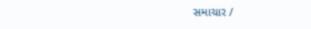સમાચાર /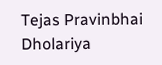Tejas Pravinbhai Dholariya